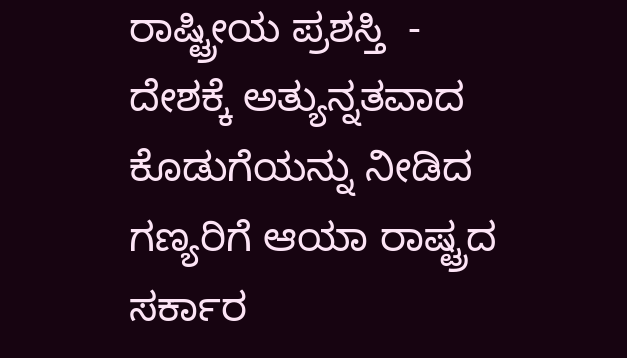ರಾಷ್ಟ್ರೀಯ ಪ್ರಶಸ್ತಿ  -
ದೇಶಕ್ಕೆ ಅತ್ಯುನ್ನತವಾದ ಕೊಡುಗೆಯನ್ನು ನೀಡಿದ ಗಣ್ಯರಿಗೆ ಆಯಾ ರಾಷ್ಟ್ರದ ಸರ್ಕಾರ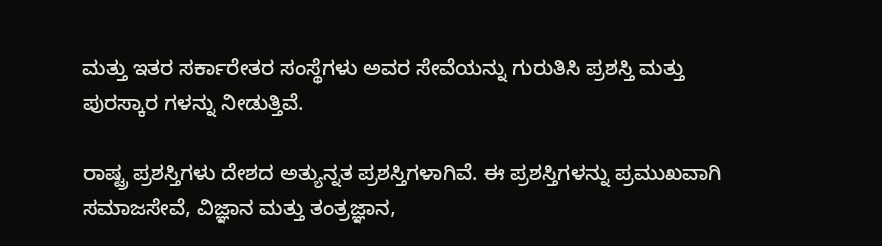ಮತ್ತು ಇತರ ಸರ್ಕಾರೇತರ ಸಂಸ್ಥೆಗಳು ಅವರ ಸೇವೆಯನ್ನು ಗುರುತಿಸಿ ಪ್ರಶಸ್ತಿ ಮತ್ತು ಪುರಸ್ಕಾರ ಗಳನ್ನು ನೀಡುತ್ತಿವೆ.

ರಾಷ್ಟ್ರ ಪ್ರಶಸ್ತಿಗಳು ದೇಶದ ಅತ್ಯುನ್ನತ ಪ್ರಶಸ್ತಿಗಳಾಗಿವೆ. ಈ ಪ್ರಶಸ್ತಿಗಳನ್ನು ಪ್ರಮುಖವಾಗಿ ಸಮಾಜಸೇವೆ, ವಿಜ್ಞಾನ ಮತ್ತು ತಂತ್ರಜ್ಞಾನ,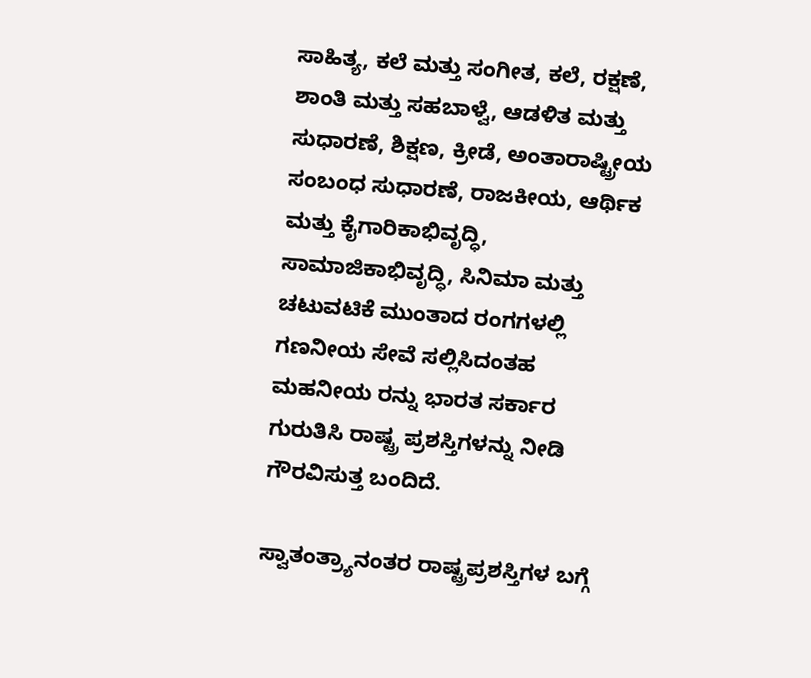ಸಾಹಿತ್ಯ, ಕಲೆ ಮತ್ತು ಸಂಗೀತ, ಕಲೆ, ರಕ್ಷಣೆ, ಶಾಂತಿ ಮತ್ತು ಸಹಬಾಳ್ವೆ, ಆಡಳಿತ ಮತ್ತು ಸುಧಾರಣೆ, ಶಿಕ್ಷಣ, ಕ್ರೀಡೆ, ಅಂತಾರಾಷ್ಟ್ರೀಯ ಸಂಬಂಧ ಸುಧಾರಣೆ, ರಾಜಕೀಯ, ಆರ್ಥಿಕ ಮತ್ತು ಕೈಗಾರಿಕಾಭಿವೃದ್ಧಿ, ಸಾಮಾಜಿಕಾಭಿವೃದ್ಧಿ, ಸಿನಿಮಾ ಮತ್ತು ಚಟುವಟಿಕೆ ಮುಂತಾದ ರಂಗಗಳಲ್ಲಿ ಗಣನೀಯ ಸೇವೆ ಸಲ್ಲಿಸಿದಂತಹ ಮಹನೀಯ ರನ್ನು ಭಾರತ ಸರ್ಕಾರ ಗುರುತಿಸಿ ರಾಷ್ಟ್ರ ಪ್ರಶಸ್ತಿಗಳನ್ನು ನೀಡಿ ಗೌರವಿಸುತ್ತ ಬಂದಿದೆ.

ಸ್ವಾತಂತ್ರ್ಯಾನಂತರ ರಾಷ್ಟ್ರಪ್ರಶಸ್ತಿಗಳ ಬಗ್ಗೆ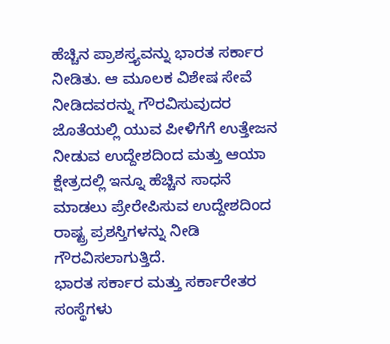ಹೆಚ್ಚಿನ ಪ್ರಾಶಸ್ತ್ಯವನ್ನು ಭಾರತ ಸರ್ಕಾರ ನೀಡಿತು. ಆ ಮೂಲಕ ವಿಶೇಷ ಸೇವೆ ನೀಡಿದವರನ್ನು ಗೌರವಿಸುವುದರ ಜೊತೆಯಲ್ಲಿ ಯುವ ಪೀಳಿಗೆಗೆ ಉತ್ತೇಜನ ನೀಡುವ ಉದ್ದೇಶದಿಂದ ಮತ್ತು ಆಯಾ ಕ್ಷೇತ್ರದಲ್ಲಿ ಇನ್ನೂ ಹೆಚ್ಚಿನ ಸಾಧನೆ ಮಾಡಲು ಪ್ರೇರೇಪಿಸುವ ಉದ್ದೇಶದಿಂದ ರಾಷ್ಟ್ರ ಪ್ರಶಸ್ತಿಗಳನ್ನು ನೀಡಿ ಗೌರವಿಸಲಾಗುತ್ತಿದೆ.
ಭಾರತ ಸರ್ಕಾರ ಮತ್ತು ಸರ್ಕಾರೇತರ ಸಂಸ್ಥೆಗಳು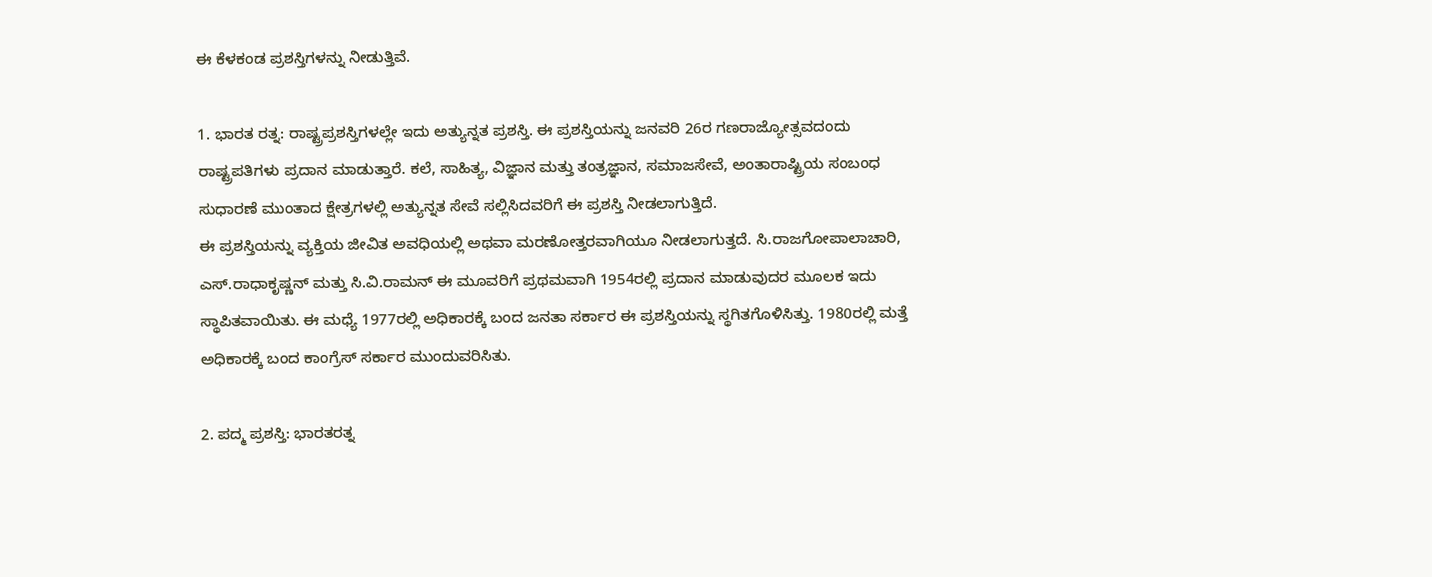ಈ ಕೆಳಕಂಡ ಪ್ರಶಸ್ತಿಗಳನ್ನು ನೀಡುತ್ತಿವೆ.

1. ಭಾರತ ರತ್ನ: ರಾಷ್ಟ್ರಪ್ರಶಸ್ತಿಗಳಲ್ಲೇ ಇದು ಅತ್ಯುನ್ನತ ಪ್ರಶಸ್ತಿ. ಈ ಪ್ರಶಸ್ತಿಯನ್ನು ಜನವರಿ 26ರ ಗಣರಾಜ್ಯೋತ್ಸವದಂದು ರಾಷ್ಟ್ರಪತಿಗಳು ಪ್ರದಾನ ಮಾಡುತ್ತಾರೆ. ಕಲೆ, ಸಾಹಿತ್ಯ, ವಿಜ್ಞಾನ ಮತ್ತು ತಂತ್ರಜ್ಞಾನ, ಸಮಾಜಸೇವೆ, ಅಂತಾರಾಷ್ಟ್ರಿಯ ಸಂಬಂಧ ಸುಧಾರಣೆ ಮುಂತಾದ ಕ್ಷೇತ್ರಗಳಲ್ಲಿ ಅತ್ಯುನ್ನತ ಸೇವೆ ಸಲ್ಲಿಸಿದವರಿಗೆ ಈ ಪ್ರಶಸ್ತಿ ನೀಡಲಾಗುತ್ತಿದೆ.
ಈ ಪ್ರಶಸ್ತಿಯನ್ನು ವ್ಯಕ್ತಿಯ ಜೀವಿತ ಅವಧಿಯಲ್ಲಿ ಅಥವಾ ಮರಣೋತ್ತರವಾಗಿಯೂ ನೀಡಲಾಗುತ್ತದೆ. ಸಿ.ರಾಜಗೋಪಾಲಾಚಾರಿ, ಎಸ್.ರಾಧಾಕೃಷ್ಣನ್ ಮತ್ತು ಸಿ.ವಿ.ರಾಮನ್ ಈ ಮೂವರಿಗೆ ಪ್ರಥಮವಾಗಿ 1954ರಲ್ಲಿ ಪ್ರದಾನ ಮಾಡುವುದರ ಮೂಲಕ ಇದು ಸ್ಥಾಪಿತವಾಯಿತು. ಈ ಮಧ್ಯೆ 1977ರಲ್ಲಿ ಅಧಿಕಾರಕ್ಕೆ ಬಂದ ಜನತಾ ಸರ್ಕಾರ ಈ ಪ್ರಶಸ್ತಿಯನ್ನು ಸ್ಥಗಿತಗೊಳಿಸಿತ್ತು. 1980ರಲ್ಲಿ ಮತ್ತೆ ಅಧಿಕಾರಕ್ಕೆ ಬಂದ ಕಾಂಗ್ರೆಸ್ ಸರ್ಕಾರ ಮುಂದುವರಿಸಿತು.

2. ಪದ್ಮ ಪ್ರಶಸ್ತಿ: ಭಾರತರತ್ನ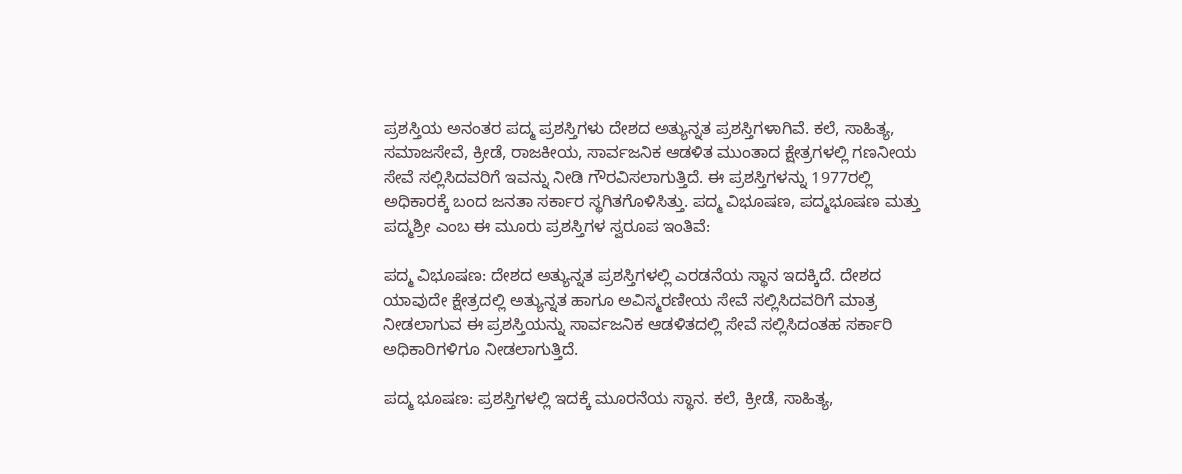ಪ್ರಶಸ್ತಿಯ ಅನಂತರ ಪದ್ಮ ಪ್ರಶಸ್ತಿಗಳು ದೇಶದ ಅತ್ಯುನ್ನತ ಪ್ರಶಸ್ತಿಗಳಾಗಿವೆ. ಕಲೆ, ಸಾಹಿತ್ಯ, ಸಮಾಜಸೇವೆ, ಕ್ರೀಡೆ, ರಾಜಕೀಯ, ಸಾರ್ವಜನಿಕ ಆಡಳಿತ ಮುಂತಾದ ಕ್ಷೇತ್ರಗಳಲ್ಲಿ ಗಣನೀಯ ಸೇವೆ ಸಲ್ಲಿಸಿದವರಿಗೆ ಇವನ್ನು ನೀಡಿ ಗೌರವಿಸಲಾಗುತ್ತಿದೆ. ಈ ಪ್ರಶಸ್ತಿಗಳನ್ನು 1977ರಲ್ಲಿ ಅಧಿಕಾರಕ್ಕೆ ಬಂದ ಜನತಾ ಸರ್ಕಾರ ಸ್ಥಗಿತಗೊಳಿಸಿತ್ತು. ಪದ್ಮ ವಿಭೂಷಣ, ಪದ್ಮಭೂಷಣ ಮತ್ತು ಪದ್ಮಶ್ರೀ ಎಂಬ ಈ ಮೂರು ಪ್ರಶಸ್ತಿಗಳ ಸ್ವರೂಪ ಇಂತಿವೆ:

ಪದ್ಮ ವಿಭೂಷಣ: ದೇಶದ ಅತ್ಯುನ್ನತ ಪ್ರಶಸ್ತಿಗಳಲ್ಲಿ ಎರಡನೆಯ ಸ್ಥಾನ ಇದಕ್ಕಿದೆ. ದೇಶದ ಯಾವುದೇ ಕ್ಷೇತ್ರದಲ್ಲಿ ಅತ್ಯುನ್ನತ ಹಾಗೂ ಅವಿಸ್ಮರಣೀಯ ಸೇವೆ ಸಲ್ಲಿಸಿದವರಿಗೆ ಮಾತ್ರ ನೀಡಲಾಗುವ ಈ ಪ್ರಶಸ್ತಿಯನ್ನು ಸಾರ್ವಜನಿಕ ಆಡಳಿತದಲ್ಲಿ ಸೇವೆ ಸಲ್ಲಿಸಿದಂತಹ ಸರ್ಕಾರಿ ಅಧಿಕಾರಿಗಳಿಗೂ ನೀಡಲಾಗುತ್ತಿದೆ.

ಪದ್ಮ ಭೂಷಣ: ಪ್ರಶಸ್ತಿಗಳಲ್ಲಿ ಇದಕ್ಕೆ ಮೂರನೆಯ ಸ್ಥಾನ. ಕಲೆ, ಕ್ರೀಡೆ, ಸಾಹಿತ್ಯ,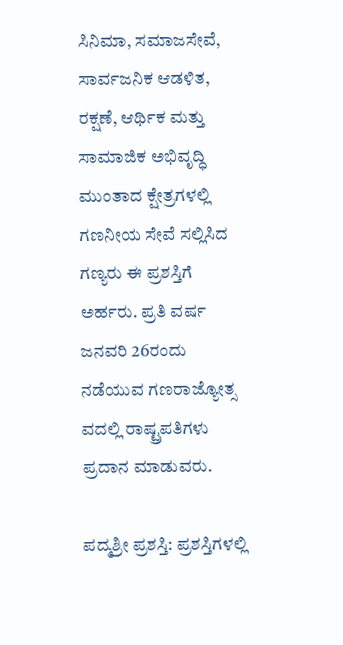ಸಿನಿಮಾ, ಸಮಾಜಸೇವೆ, ಸಾರ್ವಜನಿಕ ಆಡಳಿತ, ರಕ್ಷಣೆ, ಆರ್ಥಿಕ ಮತ್ತು ಸಾಮಾಜಿಕ ಅಭಿವೃದ್ಧಿ ಮುಂತಾದ ಕ್ಷೇತ್ರಗಳಲ್ಲಿ ಗಣನೀಯ ಸೇವೆ ಸಲ್ಲಿಸಿದ ಗಣ್ಯರು ಈ ಪ್ರಶಸ್ತಿಗೆ ಅರ್ಹರು. ಪ್ರತಿ ವರ್ಷ ಜನವರಿ 26ರಂದು ನಡೆಯುವ ಗಣರಾಜ್ಯೋತ್ಸ ವದಲ್ಲಿ ರಾಷ್ಟ್ರಪತಿಗಳು ಪ್ರದಾನ ಮಾಡುವರು.

ಪದ್ಮಶ್ರೀ ಪ್ರಶಸ್ತಿ: ಪ್ರಶಸ್ತಿಗಳಲ್ಲಿ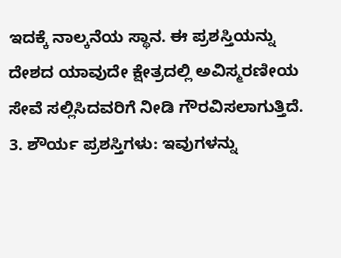ಇದಕ್ಕೆ ನಾಲ್ಕನೆಯ ಸ್ಥಾನ. ಈ ಪ್ರಶಸ್ತಿಯನ್ನು ದೇಶದ ಯಾವುದೇ ಕ್ಷೇತ್ರದಲ್ಲಿ ಅವಿಸ್ಮರಣೀಯ ಸೇವೆ ಸಲ್ಲಿಸಿದವರಿಗೆ ನೀಡಿ ಗೌರವಿಸಲಾಗುತ್ತಿದೆ.
3. ಶೌರ್ಯ ಪ್ರಶಸ್ತಿಗಳು: ಇವುಗಳನ್ನು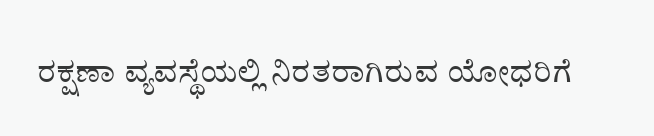ರಕ್ಷಣಾ ವ್ಯವಸ್ಥೆಯಲ್ಲಿ ನಿರತರಾಗಿರುವ ಯೋಧರಿಗೆ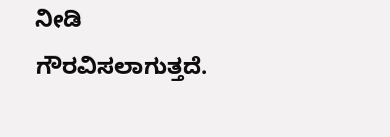ನೀಡಿ ಗೌರವಿಸಲಾಗುತ್ತದೆ.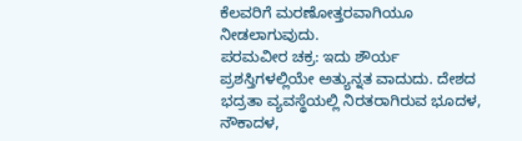ಕೆಲವರಿಗೆ ಮರಣೋತ್ತರವಾಗಿಯೂ ನೀಡಲಾಗುವುದು.
ಪರಮವೀರ ಚಕ್ರ: ಇದು ಶೌರ್ಯ ಪ್ರಶಸ್ತಿಗಳಲ್ಲಿಯೇ ಅತ್ಯುನ್ನತ ವಾದುದು. ದೇಶದ ಭದ್ರತಾ ವ್ಯವಸ್ಥೆಯಲ್ಲಿ ನಿರತರಾಗಿರುವ ಭೂದಳ, ನೌಕಾದಳ,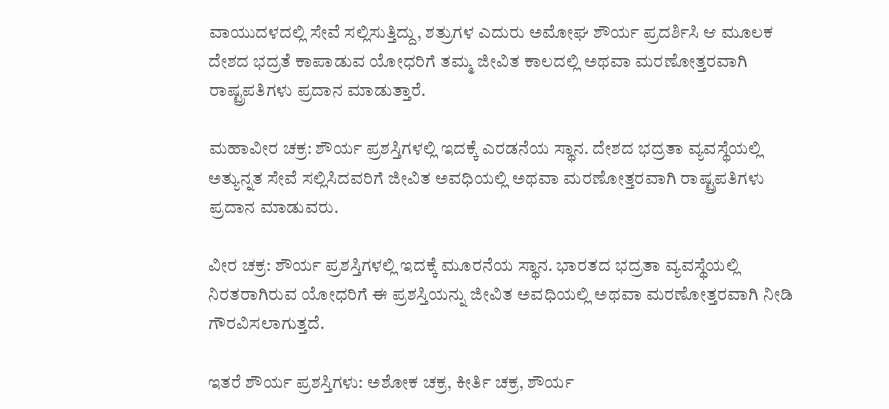ವಾಯುದಳದಲ್ಲಿ ಸೇವೆ ಸಲ್ಲಿಸುತ್ತಿದ್ದು, ಶತ್ರುಗಳ ಎದುರು ಅಮೋಘ ಶೌರ್ಯ ಪ್ರದರ್ಶಿಸಿ ಆ ಮೂಲಕ ದೇಶದ ಭದ್ರತೆ ಕಾಪಾಡುವ ಯೋಧರಿಗೆ ತಮ್ಮ ಜೀವಿತ ಕಾಲದಲ್ಲಿ ಅಥವಾ ಮರಣೋತ್ತರವಾಗಿ ರಾಷ್ಟ್ರಪತಿಗಳು ಪ್ರದಾನ ಮಾಡುತ್ತಾರೆ.

ಮಹಾವೀರ ಚಕ್ರ: ಶೌರ್ಯ ಪ್ರಶಸ್ತಿಗಳಲ್ಲಿ ಇದಕ್ಕೆ ಎರಡನೆಯ ಸ್ಥಾನ. ದೇಶದ ಭದ್ರತಾ ವ್ಯವಸ್ಥೆಯಲ್ಲಿ ಅತ್ಯುನ್ನತ ಸೇವೆ ಸಲ್ಲಿಸಿದವರಿಗೆ ಜೀವಿತ ಅವಧಿಯಲ್ಲಿ ಅಥವಾ ಮರಣೋತ್ತರವಾಗಿ ರಾಷ್ಟ್ರಪತಿಗಳು ಪ್ರದಾನ ಮಾಡುವರು.

ವೀರ ಚಕ್ರ: ಶೌರ್ಯ ಪ್ರಶಸ್ತಿಗಳಲ್ಲಿ ಇದಕ್ಕೆ ಮೂರನೆಯ ಸ್ಥಾನ. ಭಾರತದ ಭದ್ರತಾ ವ್ಯವಸ್ಥೆಯಲ್ಲಿ ನಿರತರಾಗಿರುವ ಯೋಧರಿಗೆ ಈ ಪ್ರಶಸ್ತಿಯನ್ನು ಜೀವಿತ ಅವಧಿಯಲ್ಲಿ ಅಥವಾ ಮರಣೋತ್ತರವಾಗಿ ನೀಡಿ ಗೌರವಿಸಲಾಗುತ್ತದೆ.

ಇತರೆ ಶೌರ್ಯ ಪ್ರಶಸ್ತಿಗಳು: ಅಶೋಕ ಚಕ್ರ, ಕೀರ್ತಿ ಚಕ್ರ, ಶೌರ್ಯ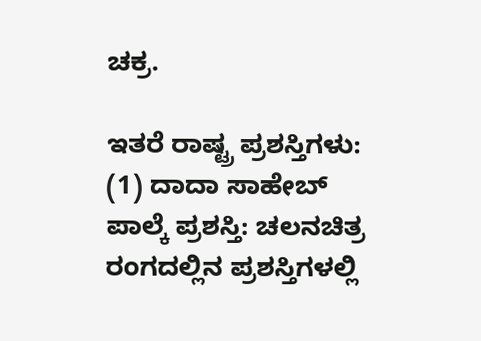ಚಕ್ರ.

ಇತರೆ ರಾಷ್ಟ್ರ ಪ್ರಶಸ್ತಿಗಳು: (1) ದಾದಾ ಸಾಹೇಬ್ ಪಾಲ್ಕೆ ಪ್ರಶಸ್ತಿ: ಚಲನಚಿತ್ರ ರಂಗದಲ್ಲಿನ ಪ್ರಶಸ್ತಿಗಳಲ್ಲಿ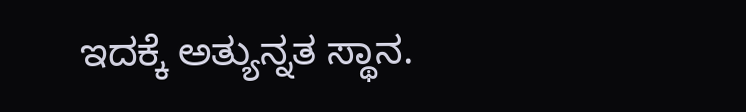ಇದಕ್ಕೆ ಅತ್ಯುನ್ನತ ಸ್ಥಾನ.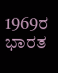1969ರ ಭಾರತ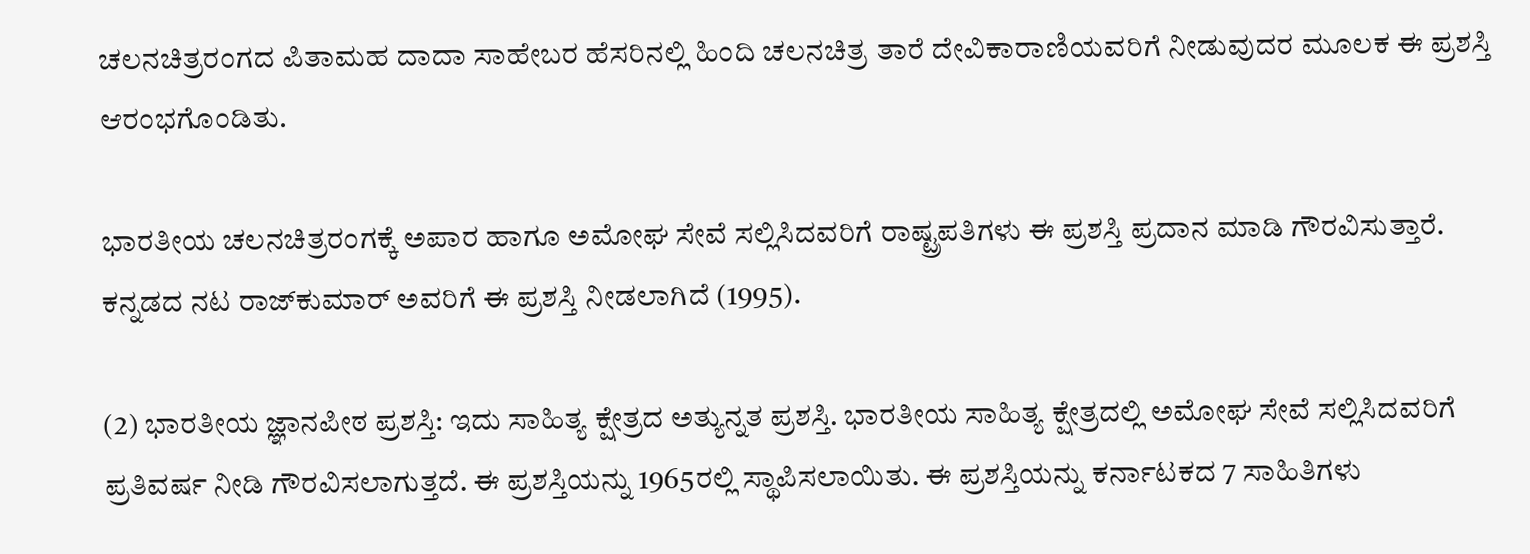ಚಲನಚಿತ್ರರಂಗದ ಪಿತಾಮಹ ದಾದಾ ಸಾಹೇಬರ ಹೆಸರಿನಲ್ಲಿ ಹಿಂದಿ ಚಲನಚಿತ್ರ ತಾರೆ ದೇವಿಕಾರಾಣಿಯವರಿಗೆ ನೀಡುವುದರ ಮೂಲಕ ಈ ಪ್ರಶಸ್ತಿ ಆರಂಭಗೊಂಡಿತು.

ಭಾರತೀಯ ಚಲನಚಿತ್ರರಂಗಕ್ಕೆ ಅಪಾರ ಹಾಗೂ ಅಮೋಘ ಸೇವೆ ಸಲ್ಲಿಸಿದವರಿಗೆ ರಾಷ್ಟ್ರಪತಿಗಳು ಈ ಪ್ರಶಸ್ತಿ ಪ್ರದಾನ ಮಾಡಿ ಗೌರವಿಸುತ್ತಾರೆ. ಕನ್ನಡದ ನಟ ರಾಜ್‍ಕುಮಾರ್ ಅವರಿಗೆ ಈ ಪ್ರಶಸ್ತಿ ನೀಡಲಾಗಿದೆ (1995).

(2) ಭಾರತೀಯ ಜ್ಞಾನಪೀಠ ಪ್ರಶಸ್ತಿ: ಇದು ಸಾಹಿತ್ಯ ಕ್ಷೇತ್ರದ ಅತ್ಯುನ್ನತ ಪ್ರಶಸ್ತಿ. ಭಾರತೀಯ ಸಾಹಿತ್ಯ ಕ್ಷೇತ್ರದಲ್ಲಿ ಅಮೋಘ ಸೇವೆ ಸಲ್ಲಿಸಿದವರಿಗೆ ಪ್ರತಿವರ್ಷ ನೀಡಿ ಗೌರವಿಸಲಾಗುತ್ತದೆ. ಈ ಪ್ರಶಸ್ತಿಯನ್ನು 1965ರಲ್ಲಿ ಸ್ಥಾಪಿಸಲಾಯಿತು. ಈ ಪ್ರಶಸ್ತಿಯನ್ನು ಕರ್ನಾಟಕದ 7 ಸಾಹಿತಿಗಳು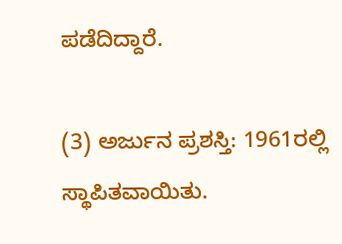ಪಡೆದಿದ್ದಾರೆ.

(3) ಅರ್ಜುನ ಪ್ರಶಸ್ತಿ: 1961ರಲ್ಲಿ ಸ್ಥಾಪಿತವಾಯಿತು.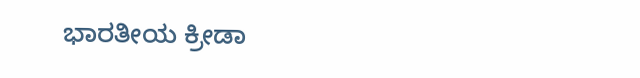ಭಾರತೀಯ ಕ್ರೀಡಾ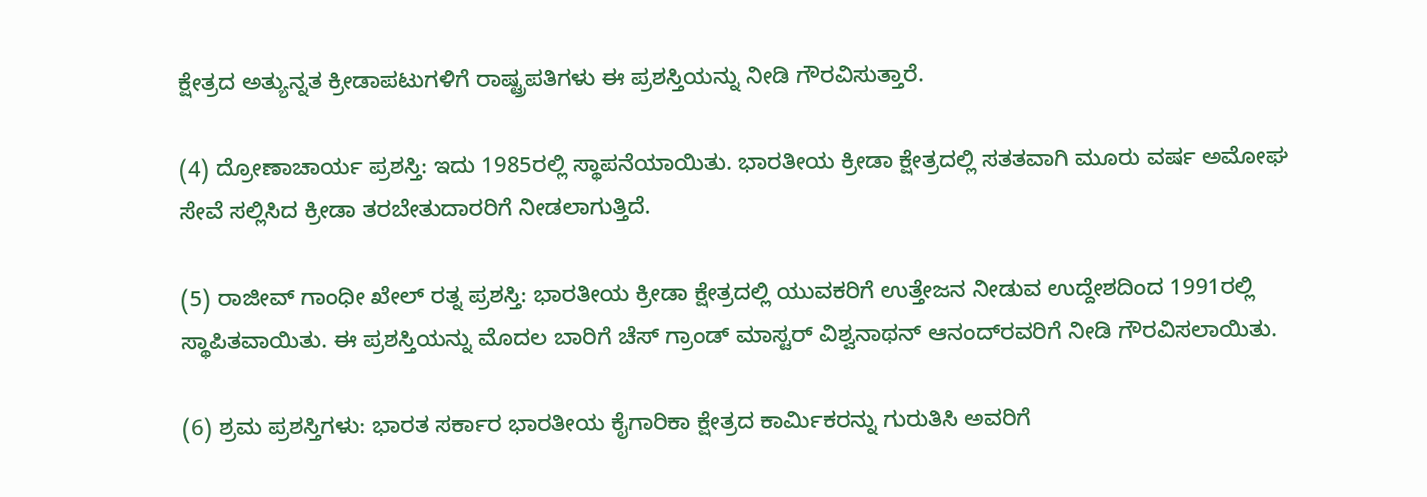ಕ್ಷೇತ್ರದ ಅತ್ಯುನ್ನತ ಕ್ರೀಡಾಪಟುಗಳಿಗೆ ರಾಷ್ಟ್ರಪತಿಗಳು ಈ ಪ್ರಶಸ್ತಿಯನ್ನು ನೀಡಿ ಗೌರವಿಸುತ್ತಾರೆ.

(4) ದ್ರೋಣಾಚಾರ್ಯ ಪ್ರಶಸ್ತಿ: ಇದು 1985ರಲ್ಲಿ ಸ್ಥಾಪನೆಯಾಯಿತು. ಭಾರತೀಯ ಕ್ರೀಡಾ ಕ್ಷೇತ್ರದಲ್ಲಿ ಸತತವಾಗಿ ಮೂರು ವರ್ಷ ಅಮೋಘ ಸೇವೆ ಸಲ್ಲಿಸಿದ ಕ್ರೀಡಾ ತರಬೇತುದಾರರಿಗೆ ನೀಡಲಾಗುತ್ತಿದೆ.

(5) ರಾಜೀವ್ ಗಾಂಧೀ ಖೇಲ್ ರತ್ನ ಪ್ರಶಸ್ತಿ: ಭಾರತೀಯ ಕ್ರೀಡಾ ಕ್ಷೇತ್ರದಲ್ಲಿ ಯುವಕರಿಗೆ ಉತ್ತೇಜನ ನೀಡುವ ಉದ್ದೇಶದಿಂದ 1991ರಲ್ಲಿ ಸ್ಥಾಪಿತವಾಯಿತು. ಈ ಪ್ರಶಸ್ತಿಯನ್ನು ಮೊದಲ ಬಾರಿಗೆ ಚೆಸ್ ಗ್ರಾಂಡ್ ಮಾಸ್ಟರ್ ವಿಶ್ವನಾಥನ್ ಆನಂದ್‍ರವರಿಗೆ ನೀಡಿ ಗೌರವಿಸಲಾಯಿತು.

(6) ಶ್ರಮ ಪ್ರಶಸ್ತಿಗಳು: ಭಾರತ ಸರ್ಕಾರ ಭಾರತೀಯ ಕೈಗಾರಿಕಾ ಕ್ಷೇತ್ರದ ಕಾರ್ಮಿಕರನ್ನು ಗುರುತಿಸಿ ಅವರಿಗೆ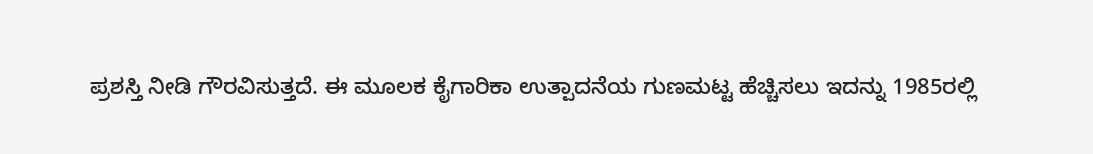ಪ್ರಶಸ್ತಿ ನೀಡಿ ಗೌರವಿಸುತ್ತದೆ. ಈ ಮೂಲಕ ಕೈಗಾರಿಕಾ ಉತ್ಪಾದನೆಯ ಗುಣಮಟ್ಟ ಹೆಚ್ಚಿಸಲು ಇದನ್ನು 1985ರಲ್ಲಿ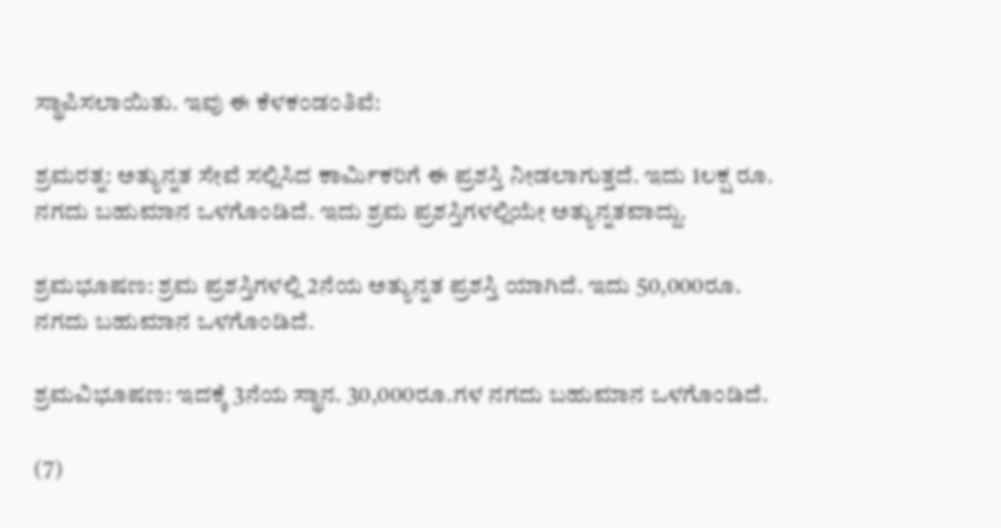ಸ್ಥಾಪಿಸಲಾಯಿತು. ಇವು ಈ ಕೆಳಕಂಡಂತಿವೆ:

ಶ್ರಮರತ್ನ: ಅತ್ಯುನ್ನತ ಸೇವೆ ಸಲ್ಲಿಸಿದ ಕಾರ್ಮಿಕರಿಗೆ ಈ ಪ್ರಶಸ್ತಿ ನೀಡಲಾಗುತ್ತದೆ. ಇದು 1ಲಕ್ಷ ರೂ. ನಗದು ಬಹುಮಾನ ಒಳಗೊಂಡಿದೆ. ಇದು ಶ್ರಮ ಪ್ರಶಸ್ತಿಗಳಲ್ಲಿಯೇ ಅತ್ಯುನ್ನತವಾದ್ದು.

ಶ್ರಮಭೂಷಣ: ಶ್ರಮ ಪ್ರಶಸ್ತಿಗಳಲ್ಲಿ 2ನೆಯ ಅತ್ಯುನ್ನತ ಪ್ರಶಸ್ತಿ ಯಾಗಿದೆ. ಇದು 50,000ರೂ. ನಗದು ಬಹುಮಾನ ಒಳಗೊಂಡಿದೆ.

ಶ್ರಮವಿಭೂಷಣ: ಇದಕ್ಕೆ 3ನೆಯ ಸ್ಥಾನ. 30,000ರೂ.ಗಳ ನಗದು ಬಹುಮಾನ ಒಳಗೊಂಡಿದೆ.

(7)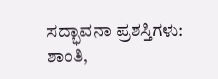ಸದ್ಭಾವನಾ ಪ್ರಶಸ್ತಿಗಳು: ಶಾಂತಿ,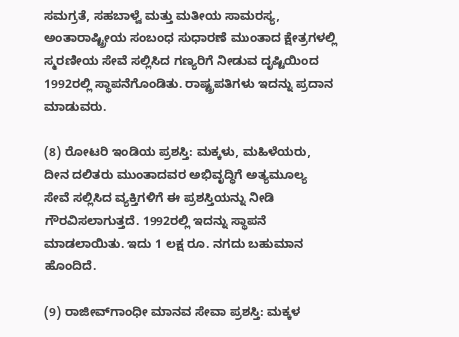ಸಮಗ್ರತೆ, ಸಹಬಾಳ್ವೆ ಮತ್ತು ಮತೀಯ ಸಾಮರಸ್ಯ, ಅಂತಾರಾಷ್ಟ್ರೀಯ ಸಂಬಂಧ ಸುಧಾರಣೆ ಮುಂತಾದ ಕ್ಷೇತ್ರಗಳಲ್ಲಿ ಸ್ಮರಣೀಯ ಸೇವೆ ಸಲ್ಲಿಸಿದ ಗಣ್ಯರಿಗೆ ನೀಡುವ ದೃಷ್ಟಿಯಿಂದ 1992ರಲ್ಲಿ ಸ್ಥಾಪನೆಗೊಂಡಿತು. ರಾಷ್ಟ್ರಪತಿಗಳು ಇದನ್ನು ಪ್ರದಾನ ಮಾಡುವರು.

(8) ರೋಟರಿ ಇಂಡಿಯ ಪ್ರಶಸ್ತಿ: ಮಕ್ಕಳು, ಮಹಿಳೆಯರು, ದೀನ ದಲಿತರು ಮುಂತಾದವರ ಅಭಿವೃದ್ಧಿಗೆ ಅತ್ಯಮೂಲ್ಯ  ಸೇವೆ ಸಲ್ಲಿಸಿದ ವ್ಯಕ್ತಿಗಳಿಗೆ ಈ ಪ್ರಶಸ್ತಿಯನ್ನು ನೀಡಿ ಗೌರವಿಸಲಾಗುತ್ತದೆ. 1992ರಲ್ಲಿ ಇದನ್ನು ಸ್ಥಾಪನೆ ಮಾಡಲಾಯಿತು. ಇದು 1 ಲಕ್ಷ ರೂ. ನಗದು ಬಹುಮಾನ ಹೊಂದಿದೆ.

(9) ರಾಜೀವ್‍ಗಾಂಧೀ ಮಾನವ ಸೇವಾ ಪ್ರಶಸ್ತಿ: ಮಕ್ಕಳ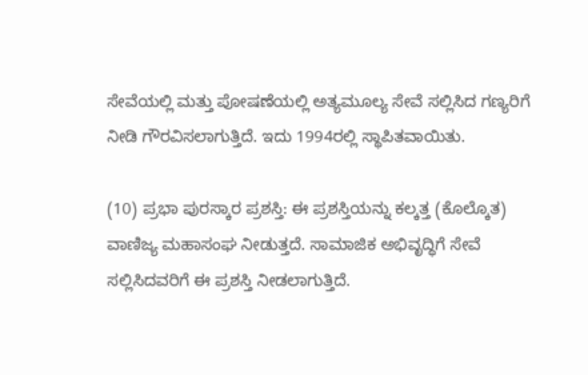ಸೇವೆಯಲ್ಲಿ ಮತ್ತು ಪೋಷಣೆಯಲ್ಲಿ ಅತ್ಯಮೂಲ್ಯ ಸೇವೆ ಸಲ್ಲಿಸಿದ ಗಣ್ಯರಿಗೆ ನೀಡಿ ಗೌರವಿಸಲಾಗುತ್ತಿದೆ. ಇದು 1994ರಲ್ಲಿ ಸ್ಥಾಪಿತವಾಯಿತು.

(10) ಪ್ರಭಾ ಪುರಸ್ಕಾರ ಪ್ರಶಸ್ತಿ: ಈ ಪ್ರಶಸ್ತಿಯನ್ನು ಕಲ್ಕತ್ತ (ಕೊಲ್ಕೊತ) ವಾಣಿಜ್ಯ ಮಹಾಸಂಘ ನೀಡುತ್ತದೆ. ಸಾಮಾಜಿಕ ಅಭಿವೃದ್ಧಿಗೆ ಸೇವೆ ಸಲ್ಲಿಸಿದವರಿಗೆ ಈ ಪ್ರಶಸ್ತಿ ನೀಡಲಾಗುತ್ತಿದೆ.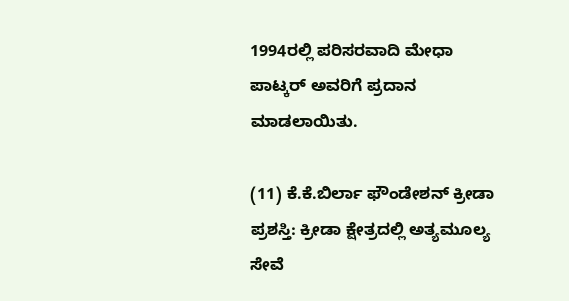1994ರಲ್ಲಿ ಪರಿಸರವಾದಿ ಮೇಧಾ ಪಾಟ್ಕರ್ ಅವರಿಗೆ ಪ್ರದಾನ ಮಾಡಲಾಯಿತು.

(11) ಕೆ.ಕೆ.ಬಿರ್ಲಾ ಫೌಂಡೇಶನ್ ಕ್ರೀಡಾ ಪ್ರಶಸ್ತಿ: ಕ್ರೀಡಾ ಕ್ಷೇತ್ರದಲ್ಲಿ ಅತ್ಯಮೂಲ್ಯ ಸೇವೆ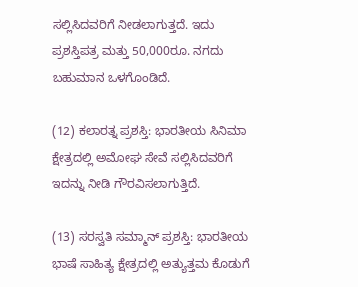ಸಲ್ಲಿಸಿದವರಿಗೆ ನೀಡಲಾಗುತ್ತದೆ. ಇದು ಪ್ರಶಸ್ತಿಪತ್ರ ಮತ್ತು 50,000ರೂ. ನಗದು ಬಹುಮಾನ ಒಳಗೊಂಡಿದೆ.

(12) ಕಲಾರತ್ನ ಪ್ರಶಸ್ತಿ: ಭಾರತೀಯ ಸಿನಿಮಾ ಕ್ಷೇತ್ರದಲ್ಲಿ ಅಮೋಘ ಸೇವೆ ಸಲ್ಲಿಸಿದವರಿಗೆ ಇದನ್ನು ನೀಡಿ ಗೌರವಿಸಲಾಗುತ್ತಿದೆ.

(13) ಸರಸ್ವತಿ ಸಮ್ಮಾನ್ ಪ್ರಶಸ್ತಿ: ಭಾರತೀಯ ಭಾಷೆ ಸಾಹಿತ್ಯ ಕ್ಷೇತ್ರದಲ್ಲಿ ಅತ್ಯುತ್ತಮ ಕೊಡುಗೆ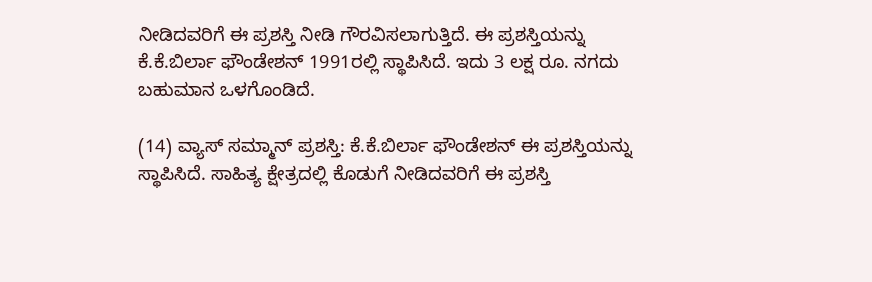ನೀಡಿದವರಿಗೆ ಈ ಪ್ರಶಸ್ತಿ ನೀಡಿ ಗೌರವಿಸಲಾಗುತ್ತಿದೆ. ಈ ಪ್ರಶಸ್ತಿಯನ್ನು ಕೆ.ಕೆ.ಬಿರ್ಲಾ ಫೌಂಡೇಶನ್ 1991ರಲ್ಲಿ ಸ್ಥಾಪಿಸಿದೆ. ಇದು 3 ಲಕ್ಷ ರೂ. ನಗದು ಬಹುಮಾನ ಒಳಗೊಂಡಿದೆ.

(14) ವ್ಯಾಸ್ ಸಮ್ಮಾನ್ ಪ್ರಶಸ್ತಿ: ಕೆ.ಕೆ.ಬಿರ್ಲಾ ಫೌಂಡೇಶನ್ ಈ ಪ್ರಶಸ್ತಿಯನ್ನು ಸ್ಥಾಪಿಸಿದೆ. ಸಾಹಿತ್ಯ ಕ್ಷೇತ್ರದಲ್ಲಿ ಕೊಡುಗೆ ನೀಡಿದವರಿಗೆ ಈ ಪ್ರಶಸ್ತಿ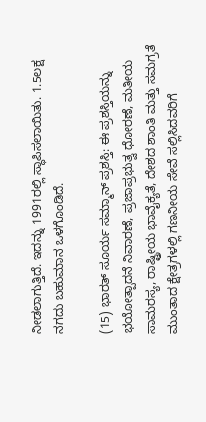ನೀಡಲಾಗುತ್ತಿದೆ. ಇದನ್ನು 1991ರಲ್ಲಿ ಸ್ಥಾಪಿಸಲಾಯಿತು. 1.5ಲಕ್ಷ ನಗದು ಬಹುಮಾನ ಒಳಗೊಂಡಿದೆ.

(15) ಭಾರತ್ ಸೂರ್ಯ ಸಮ್ಮಾನ್ ಪ್ರಶಸ್ತಿ: ಈ ಪ್ರಶಸ್ತಿಯನ್ನು ಭಯೋತ್ಪಾದನೆ ನಿವಾರಣೆ, ಪ್ರಜಾಪ್ರಭುತ್ವ ಧೋರಣೆ, ಮತೀಯ ಸಾಮರಸ್ಯ, ರಾಷ್ಟ್ರೀಯ ಭಾವೈಕ್ಯತೆ, ದೇಶದ ಶಾಂತಿ ಮತ್ತು ಸಮಗ್ರತೆ ಮುಂತಾದ ಕ್ಷೇತ್ರಗಳಲ್ಲಿ ಗಣನೀಯ ಸೇವೆ ಸಲ್ಲಿಸಿದವರಿಗೆ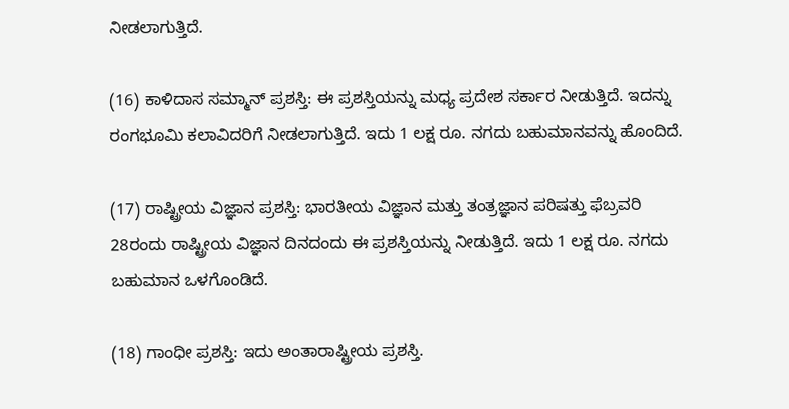ನೀಡಲಾಗುತ್ತಿದೆ.

(16) ಕಾಳಿದಾಸ ಸಮ್ಮಾನ್ ಪ್ರಶಸ್ತಿ: ಈ ಪ್ರಶಸ್ತಿಯನ್ನು ಮಧ್ಯ ಪ್ರದೇಶ ಸರ್ಕಾರ ನೀಡುತ್ತಿದೆ. ಇದನ್ನು ರಂಗಭೂಮಿ ಕಲಾವಿದರಿಗೆ ನೀಡಲಾಗುತ್ತಿದೆ. ಇದು 1 ಲಕ್ಷ ರೂ. ನಗದು ಬಹುಮಾನವನ್ನು ಹೊಂದಿದೆ.

(17) ರಾಷ್ಟ್ರೀಯ ವಿಜ್ಞಾನ ಪ್ರಶಸ್ತಿ: ಭಾರತೀಯ ವಿಜ್ಞಾನ ಮತ್ತು ತಂತ್ರಜ್ಞಾನ ಪರಿಷತ್ತು ಫೆಬ್ರವರಿ 28ರಂದು ರಾಷ್ಟ್ರೀಯ ವಿಜ್ಞಾನ ದಿನದಂದು ಈ ಪ್ರಶಸ್ತಿಯನ್ನು ನೀಡುತ್ತಿದೆ. ಇದು 1 ಲಕ್ಷ ರೂ. ನಗದು ಬಹುಮಾನ ಒಳಗೊಂಡಿದೆ.

(18) ಗಾಂಧೀ ಪ್ರಶಸ್ತಿ: ಇದು ಅಂತಾರಾಷ್ಟ್ರೀಯ ಪ್ರಶಸ್ತಿ.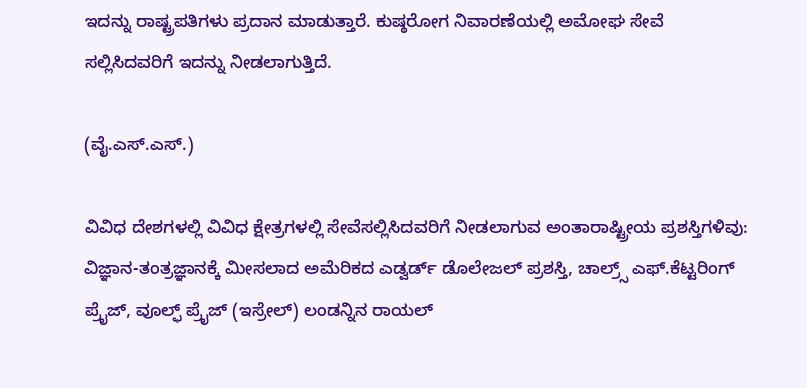ಇದನ್ನು ರಾಷ್ಟ್ರಪತಿಗಳು ಪ್ರದಾನ ಮಾಡುತ್ತಾರೆ. ಕುಷ್ಠರೋಗ ನಿವಾರಣೆಯಲ್ಲಿ ಅಮೋಘ ಸೇವೆ ಸಲ್ಲಿಸಿದವರಿಗೆ ಇದನ್ನು ನೀಡಲಾಗುತ್ತಿದೆ.

(ವೈ.ಎಸ್.ಎಸ್.)

ವಿವಿಧ ದೇಶಗಳಲ್ಲಿ ವಿವಿಧ ಕ್ಷೇತ್ರಗಳಲ್ಲಿ ಸೇವೆಸಲ್ಲಿಸಿದವರಿಗೆ ನೀಡಲಾಗುವ ಅಂತಾರಾಷ್ಟ್ರೀಯ ಪ್ರಶಸ್ತಿಗಳಿವು: ವಿಜ್ಞಾನ-ತಂತ್ರಜ್ಞಾನಕ್ಕೆ ಮೀಸಲಾದ ಅಮೆರಿಕದ ಎಡ್ವರ್ಡ್ ಡೊಲೇಜಲ್ ಪ್ರಶಸ್ತಿ, ಚಾಲ್ರ್ಸ್ ಎಫ್.ಕೆಟ್ಟರಿಂಗ್ ಪ್ರೈಜ್, ವೂಲ್ಫ್ ಪ್ರೈಜ್ (ಇಸ್ರೇಲ್) ಲಂಡನ್ನಿನ ರಾಯಲ್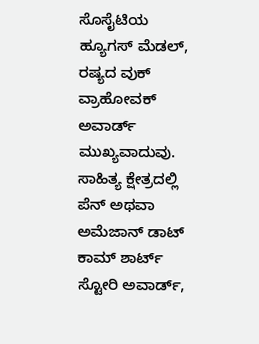ಸೊಸೈಟಿಯ ಹ್ಯೂಗಸ್ ಮೆಡಲ್, ರಷ್ಯದ ವುಕ್ ವ್ರಾಹೋವಕ್ ಅವಾರ್ಡ್ ಮುಖ್ಯವಾದುವು. ಸಾಹಿತ್ಯ ಕ್ಷೇತ್ರದಲ್ಲಿ ಪೆನ್ ಅಥವಾ ಅಮೆಜಾನ್ ಡಾಟ್ ಕಾಮ್ ಶಾರ್ಟ್ ಸ್ಟೋರಿ ಅವಾರ್ಡ್,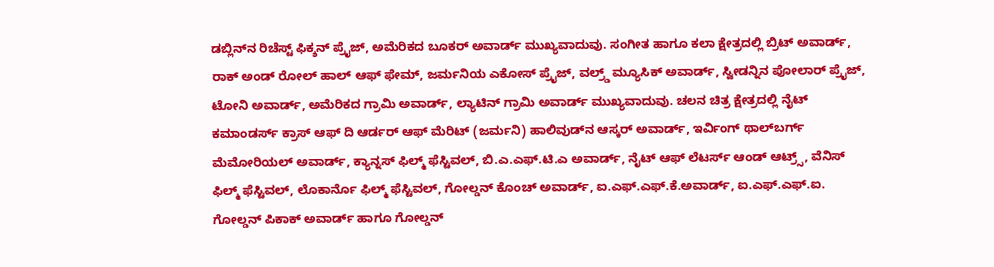ಡಬ್ಲಿನ್‍ನ ರಿಚೆಸ್ಟ್ ಫಿಕ್ಶನ್ ಪ್ರೈಜ್, ಅಮೆರಿಕದ ಬೂಕರ್ ಅವಾರ್ಡ್ ಮುಖ್ಯವಾದುವು. ಸಂಗೀತ ಹಾಗೂ ಕಲಾ ಕ್ಷೇತ್ರದಲ್ಲಿ ಬ್ರಿಟ್ ಅವಾರ್ಡ್, ರಾಕ್ ಅಂಡ್ ರೋಲ್ ಹಾಲ್ ಆಫ್ ಫೇಮ್, ಜರ್ಮನಿಯ ಎಕೋಸ್ ಪ್ರೈಜ್, ವಲ್ರ್ಡ್ ಮ್ಯೂಸಿಕ್ ಅವಾರ್ಡ್, ಸ್ವೀಡನ್ನಿನ ಪೋಲಾರ್ ಪ್ರೈಜ್, ಟೋನಿ ಅವಾರ್ಡ್, ಅಮೆರಿಕದ ಗ್ರಾಮಿ ಅವಾರ್ಡ್, ಲ್ಯಾಟಿನ್ ಗ್ರಾಮಿ ಅವಾರ್ಡ್ ಮುಖ್ಯವಾದುವು. ಚಲನ ಚಿತ್ರ ಕ್ಷೇತ್ರದಲ್ಲಿ ನೈಟ್ ಕಮಾಂಡರ್ಸ್ ಕ್ರಾಸ್ ಆಫ್ ದಿ ಆರ್ಡರ್ ಆಫ್ ಮೆರಿಟ್ (ಜರ್ಮನಿ) ಹಾಲಿವುಡ್‍ನ ಆಸ್ಕರ್ ಅವಾರ್ಡ್, ಇರ್ವಿಂಗ್ ಥಾಲ್‍ಬರ್ಗ್ ಮೆಮೋರಿಯಲ್ ಅವಾರ್ಡ್, ಕ್ಯಾನ್ನಸ್ ಫಿಲ್ಮ್ ಫೆಸ್ಟಿವಲ್, ಬಿ.ಎ.ಎಫ್.ಟಿ.ಎ ಅವಾರ್ಡ್, ನೈಟ್ ಆಫ್ ಲೆಟರ್ಸ್ ಆಂಡ್ ಆಟ್ರ್ಸ್, ವೆನಿಸ್ ಫಿಲ್ಮ್ ಫೆಸ್ಟಿವಲ್, ಲೊಕಾರ್ನೊ ಫಿಲ್ಮ್ ಫೆಸ್ಟಿವಲ್, ಗೋಲ್ಡನ್ ಕೊಂಚ್ ಅವಾರ್ಡ್, ಐ.ಎಫ್.ಎಫ್.ಕೆ.ಅವಾರ್ಡ್, ಐ.ಎಫ್.ಎಫ್.ಐ. ಗೋಲ್ಡನ್ ಪಿಕಾಕ್ ಅವಾರ್ಡ್ ಹಾಗೂ ಗೋಲ್ಡನ್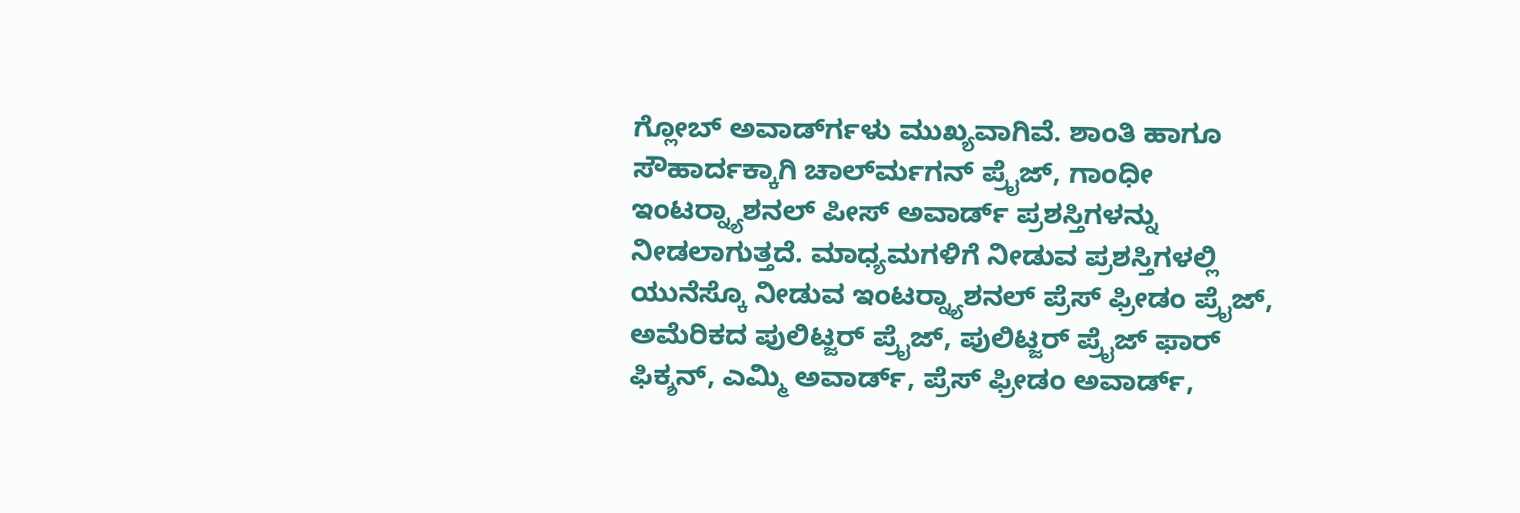ಗ್ಲೋಬ್ ಅವಾರ್ಡ್‍ಗಳು ಮುಖ್ಯವಾಗಿವೆ. ಶಾಂತಿ ಹಾಗೂ ಸೌಹಾರ್ದಕ್ಕಾಗಿ ಚಾರ್ಲ್‍ಮಗನ್ ಪ್ರೈಜ್, ಗಾಂಧೀ ಇಂಟರ್‍ನ್ಯಾಶನಲ್ ಪೀಸ್ ಅವಾರ್ಡ್ ಪ್ರಶಸ್ತಿಗಳನ್ನು ನೀಡಲಾಗುತ್ತದೆ. ಮಾಧ್ಯಮಗಳಿಗೆ ನೀಡುವ ಪ್ರಶಸ್ತಿಗಳಲ್ಲಿ ಯುನೆಸ್ಕೊ ನೀಡುವ ಇಂಟರ್‍ನ್ಯಾಶನಲ್ ಪ್ರೆಸ್ ಫ್ರೀಡಂ ಪ್ರೈಜ್, ಅಮೆರಿಕದ ಪುಲಿಟ್ಜರ್ ಪ್ರೈಜ್, ಪುಲಿಟ್ಜರ್ ಪ್ರೈಜ್ ಫಾರ್ ಫಿಕ್ಶನ್, ಎಮ್ಮಿ ಅವಾರ್ಡ್, ಪ್ರೆಸ್ ಫ್ರೀಡಂ ಅವಾರ್ಡ್,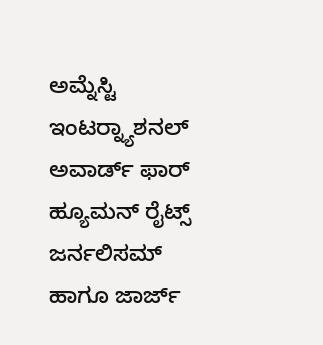ಅಮ್ನೆಸ್ಟಿ ಇಂಟರ್‍ನ್ಯಾಶನಲ್ ಅವಾರ್ಡ್ ಫಾರ್ ಹ್ಯೂಮನ್ ರೈಟ್ಸ್ ಜರ್ನಲಿಸಮ್ ಹಾಗೂ ಜಾರ್ಜ್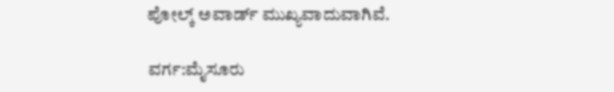ಪೋಲ್ಕ್ ಅವಾರ್ಡ್ ಮುಖ್ಯವಾದುವಾಗಿವೆ.

ವರ್ಗ:ಮೈಸೂರು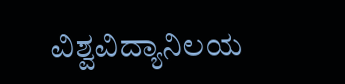ವಿಶ್ವವಿದ್ಯಾನಿಲಯ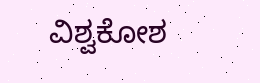ವಿಶ್ವಕೋಶ